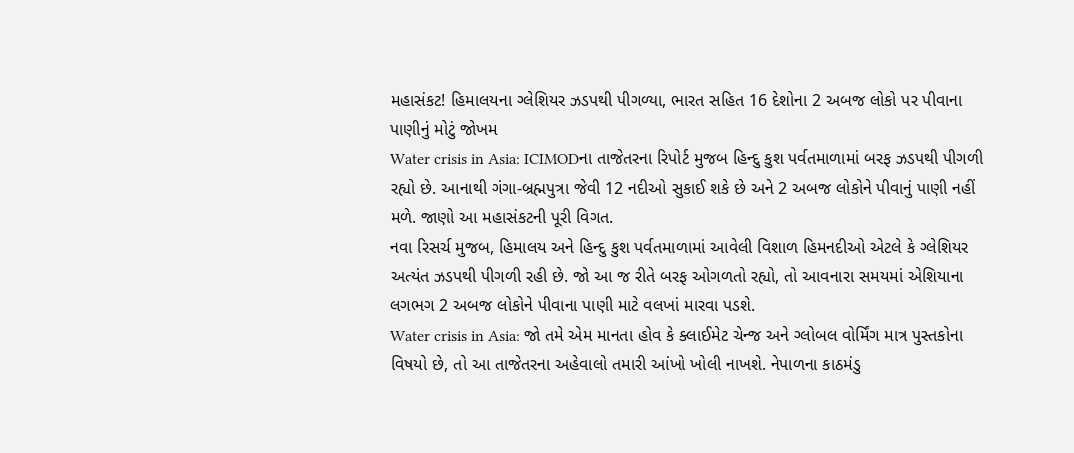મહાસંકટ! હિમાલયના ગ્લેશિયર ઝડપથી પીગળ્યા, ભારત સહિત 16 દેશોના 2 અબજ લોકો પર પીવાના પાણીનું મોટું જોખમ
Water crisis in Asia: ICIMODના તાજેતરના રિપોર્ટ મુજબ હિન્દુ કુશ પર્વતમાળામાં બરફ ઝડપથી પીગળી રહ્યો છે. આનાથી ગંગા-બ્રહ્મપુત્રા જેવી 12 નદીઓ સુકાઈ શકે છે અને 2 અબજ લોકોને પીવાનું પાણી નહીં મળે. જાણો આ મહાસંકટની પૂરી વિગત.
નવા રિસર્ચ મુજબ, હિમાલય અને હિન્દુ કુશ પર્વતમાળામાં આવેલી વિશાળ હિમનદીઓ એટલે કે ગ્લેશિયર અત્યંત ઝડપથી પીગળી રહી છે. જો આ જ રીતે બરફ ઓગળતો રહ્યો, તો આવનારા સમયમાં એશિયાના લગભગ 2 અબજ લોકોને પીવાના પાણી માટે વલખાં મારવા પડશે.
Water crisis in Asia: જો તમે એમ માનતા હોવ કે ક્લાઈમેટ ચેન્જ અને ગ્લોબલ વોર્મિંગ માત્ર પુસ્તકોના વિષયો છે, તો આ તાજેતરના અહેવાલો તમારી આંખો ખોલી નાખશે. નેપાળના કાઠમંડુ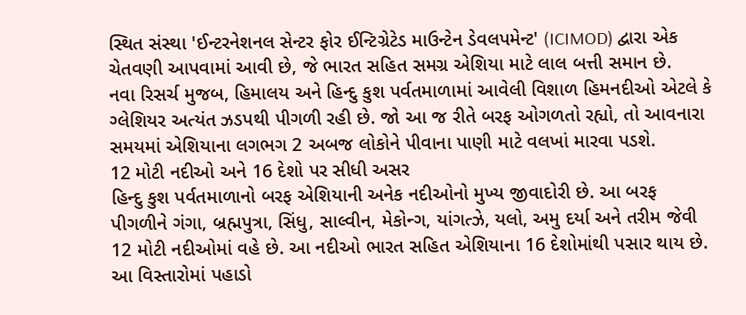સ્થિત સંસ્થા 'ઈન્ટરનેશનલ સેન્ટર ફોર ઈન્ટિગ્રેટેડ માઉન્ટેન ડેવલપમેન્ટ' (ICIMOD) દ્વારા એક ચેતવણી આપવામાં આવી છે, જે ભારત સહિત સમગ્ર એશિયા માટે લાલ બત્તી સમાન છે.
નવા રિસર્ચ મુજબ, હિમાલય અને હિન્દુ કુશ પર્વતમાળામાં આવેલી વિશાળ હિમનદીઓ એટલે કે ગ્લેશિયર અત્યંત ઝડપથી પીગળી રહી છે. જો આ જ રીતે બરફ ઓગળતો રહ્યો, તો આવનારા સમયમાં એશિયાના લગભગ 2 અબજ લોકોને પીવાના પાણી માટે વલખાં મારવા પડશે.
12 મોટી નદીઓ અને 16 દેશો પર સીધી અસર
હિન્દુ કુશ પર્વતમાળાનો બરફ એશિયાની અનેક નદીઓનો મુખ્ય જીવાદોરી છે. આ બરફ પીગળીને ગંગા, બ્રહ્મપુત્રા, સિંધુ, સાલ્વીન, મેકોન્ગ, યાંગત્ઝે, યલો, અમુ દર્યા અને તરીમ જેવી 12 મોટી નદીઓમાં વહે છે. આ નદીઓ ભારત સહિત એશિયાના 16 દેશોમાંથી પસાર થાય છે.
આ વિસ્તારોમાં પહાડો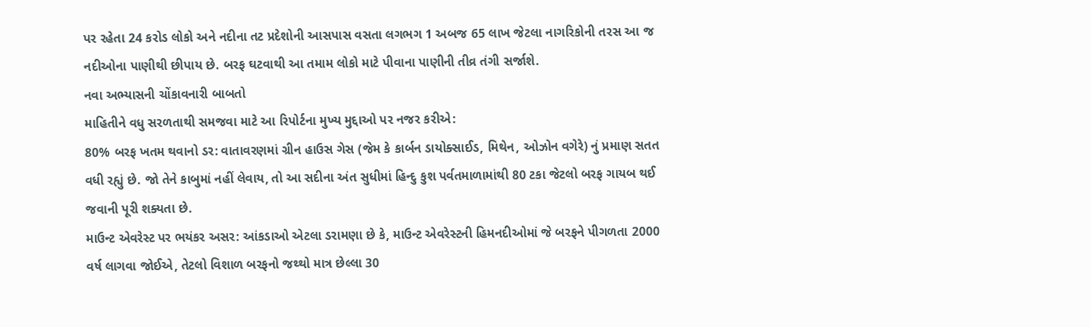પર રહેતા 24 કરોડ લોકો અને નદીના તટ પ્રદેશોની આસપાસ વસતા લગભગ 1 અબજ 65 લાખ જેટલા નાગરિકોની તરસ આ જ નદીઓના પાણીથી છીપાય છે. બરફ ઘટવાથી આ તમામ લોકો માટે પીવાના પાણીની તીવ્ર તંગી સર્જાશે.
નવા અભ્યાસની ચોંકાવનારી બાબતો
માહિતીને વધુ સરળતાથી સમજવા માટે આ રિપોર્ટના મુખ્ય મુદ્દાઓ પર નજર કરીએ:
80% બરફ ખતમ થવાનો ડર: વાતાવરણમાં ગ્રીન હાઉસ ગેસ (જેમ કે કાર્બન ડાયોક્સાઈડ, મિથેન, ઓઝોન વગેરે) નું પ્રમાણ સતત વધી રહ્યું છે. જો તેને કાબુમાં નહીં લેવાય, તો આ સદીના અંત સુધીમાં હિન્દુ કુશ પર્વતમાળામાંથી 80 ટકા જેટલો બરફ ગાયબ થઈ જવાની પૂરી શક્યતા છે.
માઉન્ટ એવરેસ્ટ પર ભયંકર અસર: આંકડાઓ એટલા ડરામણા છે કે, માઉન્ટ એવરેસ્ટની હિમનદીઓમાં જે બરફને પીગળતા 2000 વર્ષ લાગવા જોઈએ, તેટલો વિશાળ બરફનો જથ્થો માત્ર છેલ્લા 30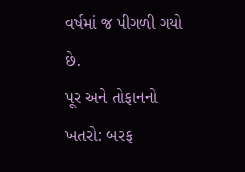વર્ષમાં જ પીગળી ગયો છે.
પૂર અને તોફાનનો ખતરો: બરફ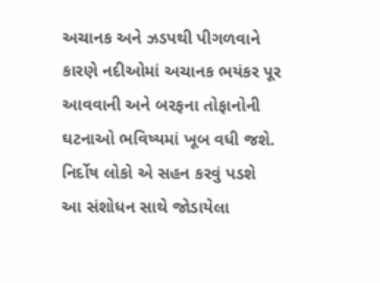અચાનક અને ઝડપથી પીગળવાને કારણે નદીઓમાં અચાનક ભયંકર પૂર આવવાની અને બરફના તોફાનોની ઘટનાઓ ભવિષ્યમાં ખૂબ વધી જશે.
નિર્દોષ લોકો એ સહન કરવું પડશે
આ સંશોધન સાથે જોડાયેલા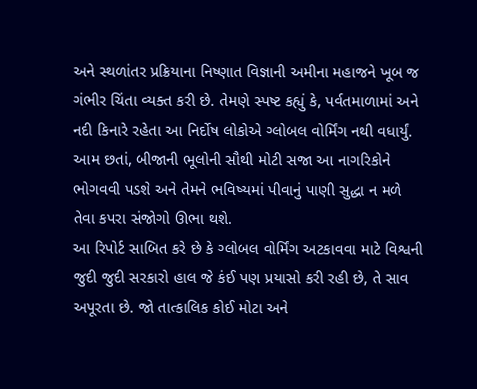અને સ્થળાંતર પ્રક્રિયાના નિષ્ણાત વિજ્ઞાની અમીના મહાજને ખૂબ જ ગંભીર ચિંતા વ્યક્ત કરી છે. તેમણે સ્પષ્ટ કહ્યું કે, પર્વતમાળામાં અને નદી કિનારે રહેતા આ નિર્દોષ લોકોએ ગ્લોબલ વોર્મિંગ નથી વધાર્યું. આમ છતાં, બીજાની ભૂલોની સૌથી મોટી સજા આ નાગરિકોને ભોગવવી પડશે અને તેમને ભવિષ્યમાં પીવાનું પાણી સુદ્ધા ન મળે તેવા કપરા સંજોગો ઊભા થશે.
આ રિપોર્ટ સાબિત કરે છે કે ગ્લોબલ વોર્મિંગ અટકાવવા માટે વિશ્વની જુદી જુદી સરકારો હાલ જે કંઈ પણ પ્રયાસો કરી રહી છે, તે સાવ અપૂરતા છે. જો તાત્કાલિક કોઈ મોટા અને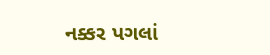નક્કર પગલાં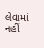લેવામાં નહીં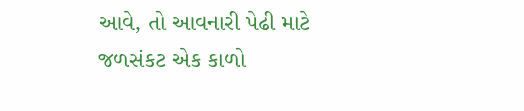આવે, તો આવનારી પેઢી માટે જળસંકટ એક કાળો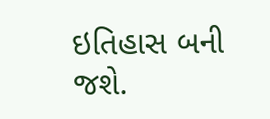ઇતિહાસ બની જશે.